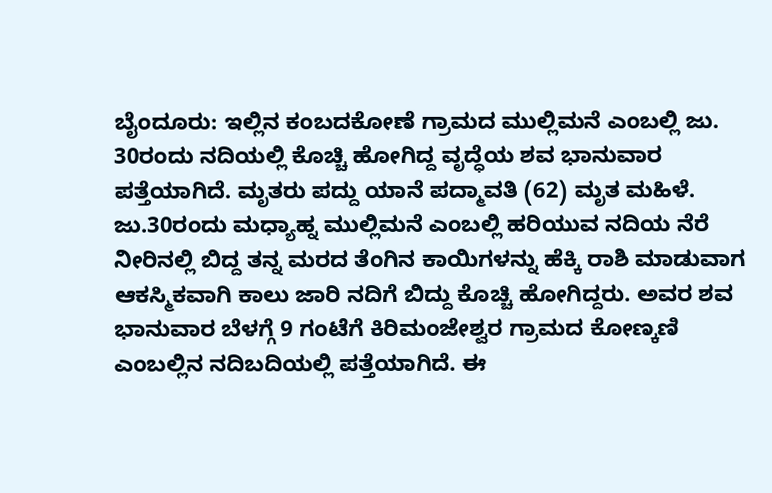ಬೈಂದೂರು: ಇಲ್ಲಿನ ಕಂಬದಕೋಣೆ ಗ್ರಾಮದ ಮುಲ್ಲಿಮನೆ ಎಂಬಲ್ಲಿ ಜು. 30ರಂದು ನದಿಯಲ್ಲಿ ಕೊಚ್ಚಿ ಹೋಗಿದ್ದ ವೃದ್ಧೆಯ ಶವ ಭಾನುವಾರ ಪತ್ತೆಯಾಗಿದೆ. ಮೃತರು ಪದ್ದು ಯಾನೆ ಪದ್ಮಾವತಿ (62) ಮೃತ ಮಹಿಳೆ. ಜು.30ರಂದು ಮಧ್ಯಾಹ್ನ ಮುಲ್ಲಿಮನೆ ಎಂಬಲ್ಲಿ ಹರಿಯುವ ನದಿಯ ನೆರೆ ನೀರಿನಲ್ಲಿ ಬಿದ್ದ ತನ್ನ ಮರದ ತೆಂಗಿನ ಕಾಯಿಗಳನ್ನು ಹೆಕ್ಕಿ ರಾಶಿ ಮಾಡುವಾಗ ಆಕಸ್ಮಿಕವಾಗಿ ಕಾಲು ಜಾರಿ ನದಿಗೆ ಬಿದ್ದು ಕೊಚ್ಚಿ ಹೋಗಿದ್ದರು. ಅವರ ಶವ ಭಾನುವಾರ ಬೆಳಗ್ಗೆ 9 ಗಂಟೆಗೆ ಕಿರಿಮಂಜೇಶ್ವರ ಗ್ರಾಮದ ಕೋಣ್ಕಣಿ ಎಂಬಲ್ಲಿನ ನದಿಬದಿಯಲ್ಲಿ ಪತ್ತೆಯಾಗಿದೆ. ಈ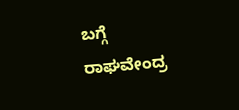ಬಗ್ಗೆ ರಾಘವೇಂದ್ರ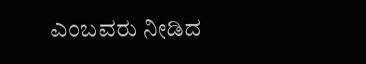ಎಂಬವರು ನೀಡಿದ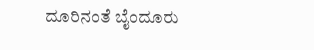ದೂರಿನಂತೆ ಬೈಂದೂರು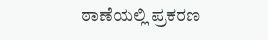ಠಾಣೆಯಲ್ಲಿ ಪ್ರಕರಣ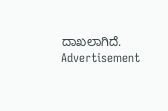ದಾಖಲಾಗಿದೆ.
Advertisement